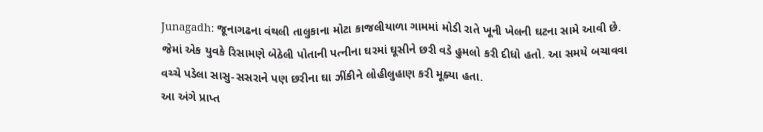Junagadh: જૂનાગઢના વંથલી તાલુકાના મોટા કાજલીયાળા ગામમાં મોડી રાતે ખૂની ખેલની ઘટના સામે આવી છે. જેમાં એક યુવકે રિસામણે બેઠેલી પોતાની પત્નીના ઘરમાં ઘૂસીને છરી વડે હુમલો કરી દીધો હતો. આ સમયે બચાવવા વચ્ચે પડેલા સાસુ-સસરાને પણ છરીના ઘા ઝીંકીને લોહીલુહાણ કરી મૂક્યા હતા.
આ અંગે પ્રાપ્ત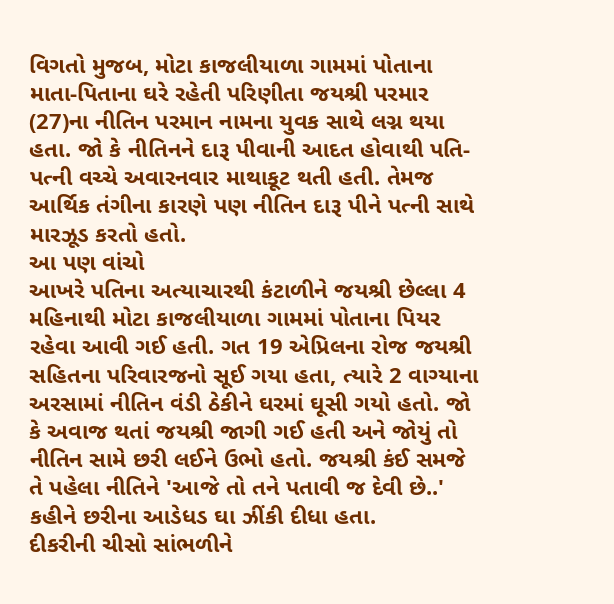વિગતો મુજબ, મોટા કાજલીયાળા ગામમાં પોતાના માતા-પિતાના ઘરે રહેતી પરિણીતા જયશ્રી પરમાર (27)ના નીતિન પરમાન નામના યુવક સાથે લગ્ન થયા હતા. જો કે નીતિનને દારૂ પીવાની આદત હોવાથી પતિ-પત્ની વચ્ચે અવારનવાર માથાકૂટ થતી હતી. તેમજ આર્થિક તંગીના કારણે પણ નીતિન દારૂ પીને પત્ની સાથે મારઝૂડ કરતો હતો.
આ પણ વાંચો
આખરે પતિના અત્યાચારથી કંટાળીને જયશ્રી છેલ્લા 4 મહિનાથી મોટા કાજલીયાળા ગામમાં પોતાના પિયર રહેવા આવી ગઈ હતી. ગત 19 એપ્રિલના રોજ જયશ્રી સહિતના પરિવારજનો સૂઈ ગયા હતા, ત્યારે 2 વાગ્યાના અરસામાં નીતિન વંડી ઠેકીને ઘરમાં ઘૂસી ગયો હતો. જો કે અવાજ થતાં જયશ્રી જાગી ગઈ હતી અને જોયું તો નીતિન સામે છરી લઈને ઉભો હતો. જયશ્રી કંઈ સમજે તે પહેલા નીતિને 'આજે તો તને પતાવી જ દેવી છે..' કહીને છરીના આડેધડ ઘા ઝીંકી દીધા હતા.
દીકરીની ચીસો સાંભળીને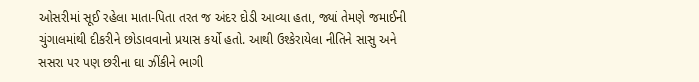ઓસરીમાં સૂઈ રહેલા માતા-પિતા તરત જ અંદર દોડી આવ્યા હતા, જ્યાં તેમણે જમાઈની ચુંગાલમાંથી દીકરીને છોડાવવાનો પ્રયાસ કર્યો હતો. આથી ઉશ્કેરાયેલા નીતિને સાસુ અને સસરા પર પણ છરીના ઘા ઝીંકીને ભાગી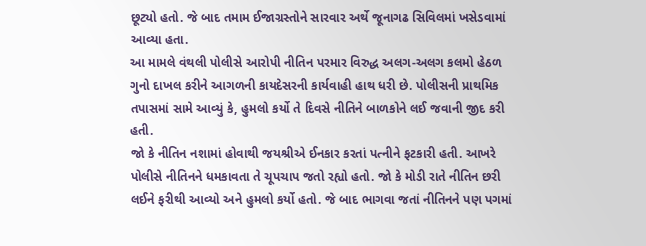છૂટ્યો હતો. જે બાદ તમામ ઈજાગ્રસ્તોને સારવાર અર્થે જૂનાગઢ સિવિલમાં ખસેડવામાં આવ્યા હતા.
આ મામલે વંથલી પોલીસે આરોપી નીતિન પરમાર વિરુદ્ધ અલગ-અલગ કલમો હેઠળ ગુનો દાખલ કરીને આગળની કાયદેસરની કાર્યવાહી હાથ ધરી છે. પોલીસની પ્રાથમિક તપાસમાં સામે આવ્યું કે, હુમલો કર્યો તે દિવસે નીતિને બાળકોને લઈ જવાની જીદ કરી હતી.
જો કે નીતિન નશામાં હોવાથી જયશ્રીએ ઈનકાર કરતાં પત્નીને ફટકારી હતી. આખરે પોલીસે નીતિનને ધમકાવતા તે ચૂપચાપ જતો રહ્યો હતો. જો કે મોડી રાતે નીતિન છરી લઈને ફરીથી આવ્યો અને હુમલો કર્યો હતો. જે બાદ ભાગવા જતાં નીતિનને પણ પગમાં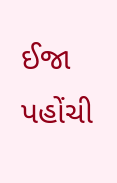ઈજા પહોંચી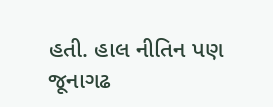હતી. હાલ નીતિન પણ જૂનાગઢ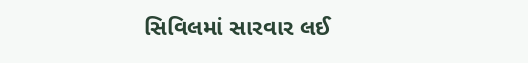સિવિલમાં સારવાર લઈ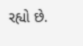રહ્યો છે.